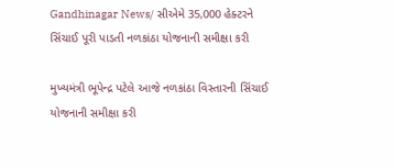Gandhinagar News/ સીએમે 35,000 હેક્ટરને સિંચાઈ પૂરી પાડતી નળકાંઠા યોજનાની સમીક્ષા કરી

મુખ્યમંત્રી ભૂપેન્દ્ર પટેલે આજે નળકાંઠા વિસ્તારની સિંચાઈ યોજનાની સમીક્ષા કરી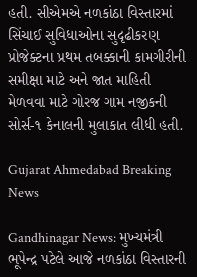હતી. સીએમએ નળકાંઠા વિસ્તારમાં સિંચાઈ સુવિધાઓના સુદૃઢીકરણ પ્રોજેક્ટના પ્રથમ તબક્કાની કામગીરીની સમીક્ષા માટે અને જાત માહિતી મેળવવા માટે ગોરજ ગામ નજીકની સોર્સ-૧ કેનાલની મુલાકાત લીધી હતી.

Gujarat Ahmedabad Breaking News

Gandhinagar News: મુખ્યમંત્રી ભૂપેન્દ્ર પટેલે આજે નળકાંઠા વિસ્તારની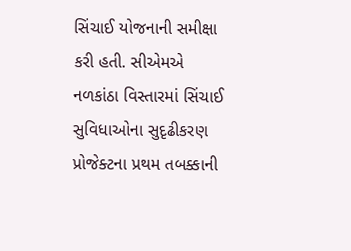સિંચાઈ યોજનાની સમીક્ષા કરી હતી. સીએમએ નળકાંઠા વિસ્તારમાં સિંચાઈ સુવિધાઓના સુદૃઢીકરણ પ્રોજેક્ટના પ્રથમ તબક્કાની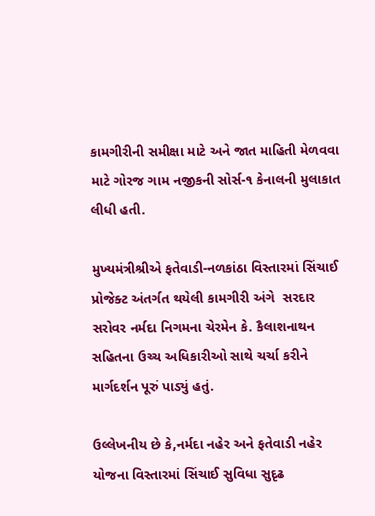કામગીરીની સમીક્ષા માટે અને જાત માહિતી મેળવવા માટે ગોરજ ગામ નજીકની સોર્સ-૧ કેનાલની મુલાકાત લીધી હતી.

મુખ્યમંત્રીશ્રીએ ફતેવાડી-નળકાંઠા વિસ્તારમાં સિંચાઈ પ્રોજેક્ટ અંતર્ગત થયેલી કામગીરી અંગે  સરદાર સરોવર નર્મદા નિગમના ચેરમેન કે. કૈલાશનાથન સહિતના ઉચ્ચ અધિકારીઓ સાથે ચર્ચા કરીને માર્ગદર્શન પૂરું પાડ્યું હતું.

ઉલ્લેખનીય છે કે,નર્મદા નહેર અને ફતેવાડી નહેર યોજના વિસ્તારમાં સિંચાઈ સુવિધા સુદૃઢ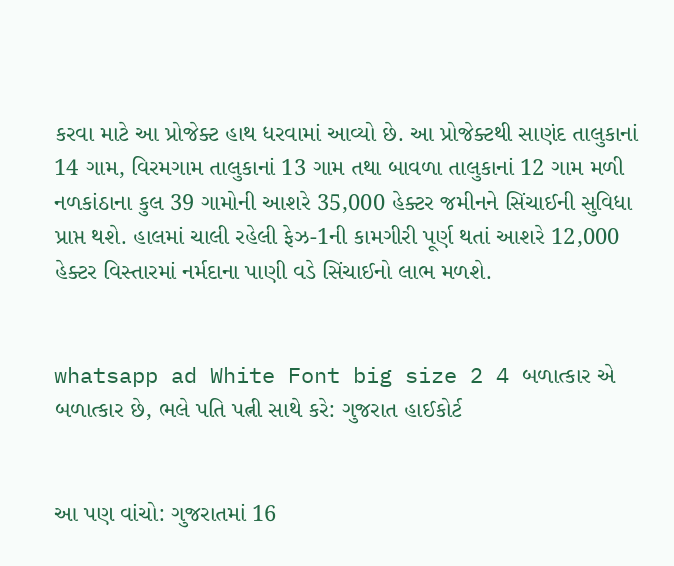કરવા માટે આ પ્રોજેક્ટ હાથ ધરવામાં આવ્યો છે. આ પ્રોજેક્ટથી સાણંદ તાલુકાનાં 14 ગામ, વિરમગામ તાલુકાનાં 13 ગામ તથા બાવળા તાલુકાનાં 12 ગામ મળી નળકાંઠાના કુલ 39 ગામોની આશરે 35,000 હેક્ટર જમીનને સિંચાઈની સુવિધા પ્રાપ્ત થશે. હાલમાં ચાલી રહેલી ફેઝ-1ની કામગીરી પૂર્ણ થતાં આશરે 12,000 હેક્ટર વિસ્તારમાં નર્મદાના પાણી વડે સિંચાઈનો લાભ મળશે.


whatsapp ad White Font big size 2 4 બળાત્કાર એ બળાત્કાર છે, ભલે પતિ પત્ની સાથે કરે: ગુજરાત હાઈકોર્ટ


આ પણ વાંચો: ગુજરાતમાં 16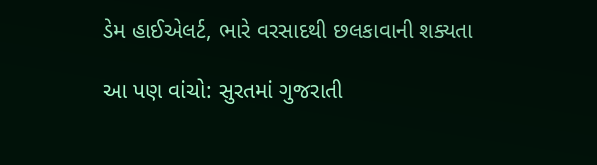ડેમ હાઈએલર્ટ, ભારે વરસાદથી છલકાવાની શક્યતા

આ પણ વાંચો: સુરતમાં ગુજરાતી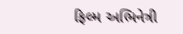ફિલ્મ અભિનેત્રી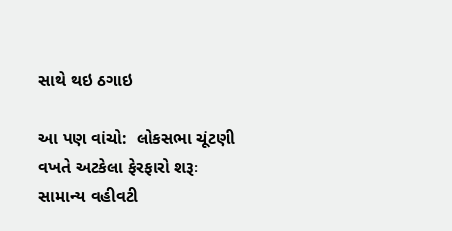સાથે થઇ ઠગાઇ

આ પણ વાંચો:  લોકસભા ચૂંટણી વખતે અટકેલા ફેરફારો શરૂઃ સામાન્ય વહીવટી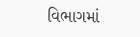વિભાગમાં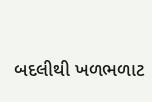બદલીથી ખળભળાટ